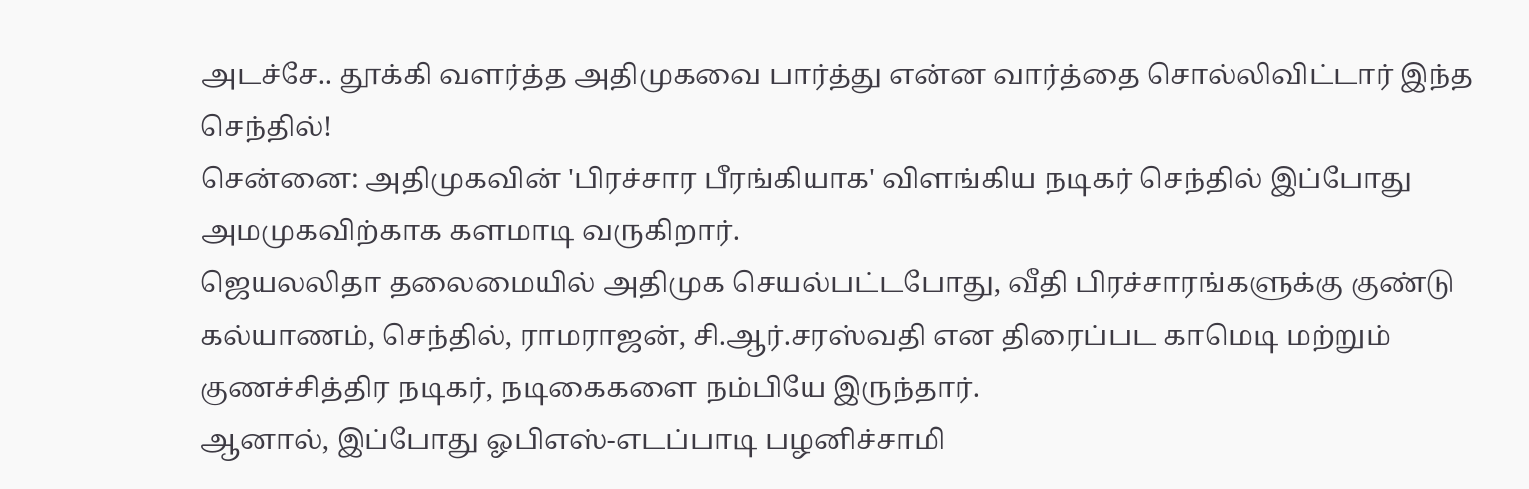அடச்சே.. தூக்கி வளர்த்த அதிமுகவை பார்த்து என்ன வார்த்தை சொல்லிவிட்டார் இந்த செந்தில்!
சென்னை: அதிமுகவின் 'பிரச்சார பீரங்கியாக' விளங்கிய நடிகர் செந்தில் இப்போது அமமுகவிற்காக களமாடி வருகிறார்.
ஜெயலலிதா தலைமையில் அதிமுக செயல்பட்டபோது, வீதி பிரச்சாரங்களுக்கு குண்டு கல்யாணம், செந்தில், ராமராஜன், சி.ஆர்.சரஸ்வதி என திரைப்பட காமெடி மற்றும் குணச்சித்திர நடிகர், நடிகைகளை நம்பியே இருந்தார்.
ஆனால், இப்போது ஓபிஎஸ்-எடப்பாடி பழனிச்சாமி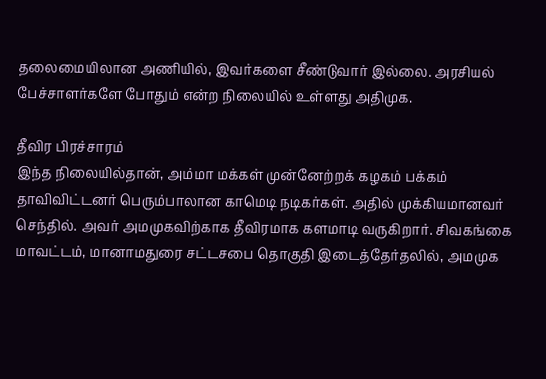தலைமையிலான அணியில், இவர்களை சீண்டுவார் இல்லை. அரசியல் பேச்சாளர்களே போதும் என்ற நிலையில் உள்ளது அதிமுக.

தீவிர பிரச்சாரம்
இந்த நிலையில்தான், அம்மா மக்கள் முன்னேற்றக் கழகம் பக்கம் தாவிவிட்டனர் பெரும்பாலான காமெடி நடிகர்கள். அதில் முக்கியமானவர் செந்தில். அவர் அமமுகவிற்காக தீவிரமாக களமாடி வருகிறார். சிவகங்கை மாவட்டம், மானாமதுரை சட்டசபை தொகுதி இடைத்தேர்தலில், அமமுக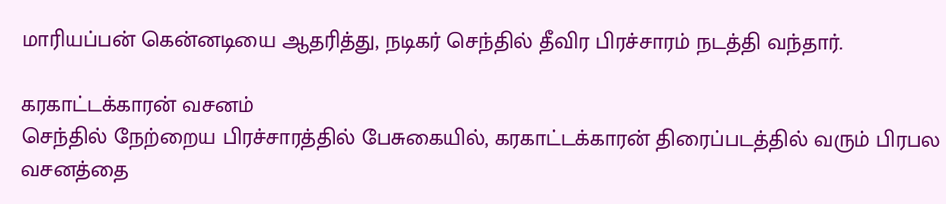மாரியப்பன் கென்னடியை ஆதரித்து, நடிகர் செந்தில் தீவிர பிரச்சாரம் நடத்தி வந்தார்.

கரகாட்டக்காரன் வசனம்
செந்தில் நேற்றைய பிரச்சாரத்தில் பேசுகையில், கரகாட்டக்காரன் திரைப்படத்தில் வரும் பிரபல வசனத்தை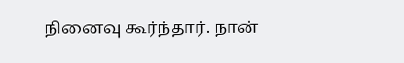நினைவு கூர்ந்தார். நான்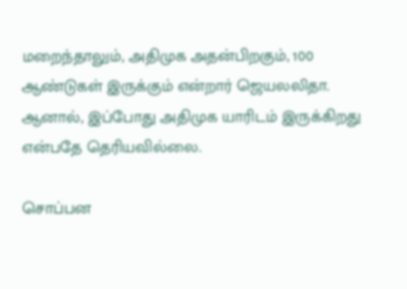மறைந்தாலும், அதிமுக அதன்பிறகும், 100 ஆண்டுகள் இருக்கும் என்றார் ஜெயலலிதா. ஆனால், இப்போது அதிமுக யாரிடம் இருக்கிறது என்பதே தெரியவில்லை.

சொப்பன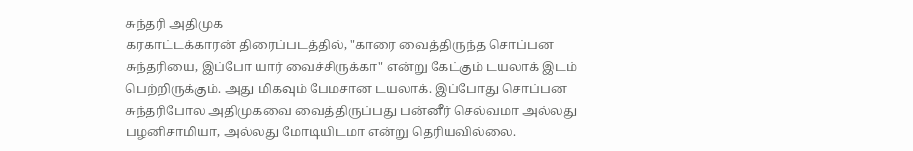சுந்தரி அதிமுக
கரகாட்டக்காரன் திரைப்படத்தில், "காரை வைத்திருந்த சொப்பன சுந்தரியை, இப்போ யார் வைச்சிருக்கா" என்று கேட்கும் டயலாக் இடம் பெற்றிருக்கும். அது மிகவும் பேமசான டயலாக். இப்போது சொப்பன சுந்தரிபோல அதிமுகவை வைத்திருப்பது பன்னீர் செல்வமா அல்லது பழனிசாமியா, அல்லது மோடியிடமா என்று தெரியவில்லை.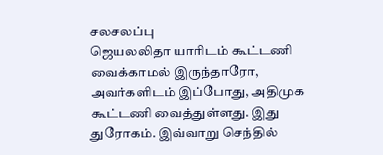சலசலப்பு
ஜெயலலிதா யாரிடம் கூட்டணி வைக்காமல் இருந்தாரோ, அவர்களிடம் இப்போது, அதிமுக கூட்டணி வைத்துள்ளது. இது துரோகம். இவ்வாறு செந்தில்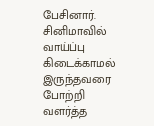பேசினார். சினிமாவில் வாய்ப்பு கிடைக்காமல் இருந்தவரை போற்றி வளர்த்த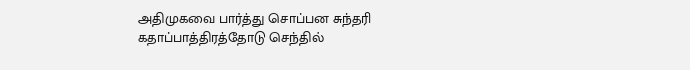அதிமுகவை பார்த்து சொப்பன சுந்தரி கதாப்பாத்திரத்தோடு செந்தில்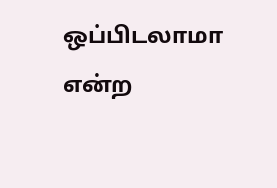ஒப்பிடலாமா என்ற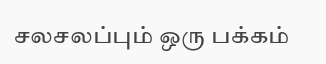சலசலப்பும் ஒரு பக்கம்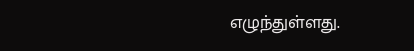எழுந்துள்ளது.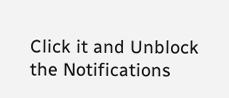Click it and Unblock the Notifications